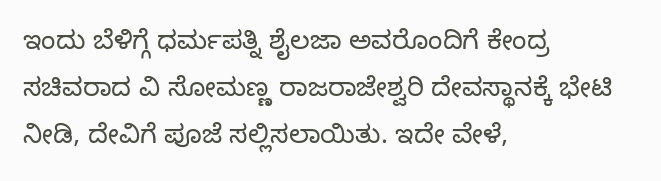ಇಂದು ಬೆಳಿಗ್ಗೆ ಧರ್ಮಪತ್ನಿ ಶೈಲಜಾ ಅವರೊಂದಿಗೆ ಕೇಂದ್ರ ಸಚಿವರಾದ ವಿ ಸೋಮಣ್ಣ ರಾಜರಾಜೇಶ್ವರಿ ದೇವಸ್ಥಾನಕ್ಕೆ ಭೇಟಿ ನೀಡಿ, ದೇವಿಗೆ ಪೂಜೆ ಸಲ್ಲಿಸಲಾಯಿತು. ಇದೇ ವೇಳೆ,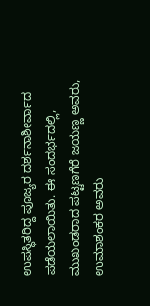ಉಪಸ್ಥಿತರಿದ್ದ ಪೂಜ್ಯರ ದರ್ಶನಾಶೀರ್ವಾದ ಪಡೆಯಲಾಯಿತು. ಈ ಸಂದರ್ಭದಲ್ಲಿ, ಮುಖಂಡರಾದ ಪಟ್ಟಣಗೆರೆ ಜಯಣ್ಣ ಅವರು, ಉಮಾಶಂಕರ ಅವರು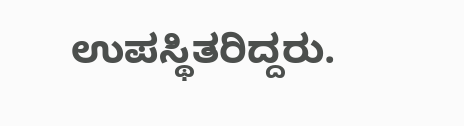ಉಪಸ್ಥಿತರಿದ್ದರು.